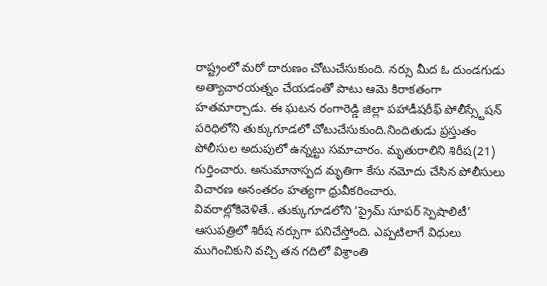రాష్ట్రంలో మరో దారుణం చోటుచేసుకుంది. నర్సు మీద ఓ దుండగుడు అత్యాచారయత్నం చేయడంతో పాటు ఆమె కిరాకతంగా హతమార్చాడు. ఈ ఘటన రంగారెడ్డి జిల్లా పహాడీషరీఫ్ పోలీస్స్టేషన్ పరిధిలోని తుక్కుగూడలో చోటుచేసుకుంది.నిందితుడు ప్రస్తుతం పోలీసుల అదుపులో ఉన్నట్టు సమాచారం. మృతురాలిని శిరీష(21) గుర్తించారు. అనుమానాస్పద మృతిగా కేసు నమోదు చేసిన పోలీసులు విచారణ అనంతరం హత్యగా ధ్రువీకరించారు.
వివరాల్లోకివెళితే.. తుక్కుగూడలోని ‘ప్రైమ్ సూపర్ స్పెషాలిటీ’ ఆసుపత్రిలో శిరీష నర్సుగా పనిచేస్తోంది. ఎప్పటిలాగే విధులు ముగించికుని వచ్చి తన గదిలో విశ్రాంతి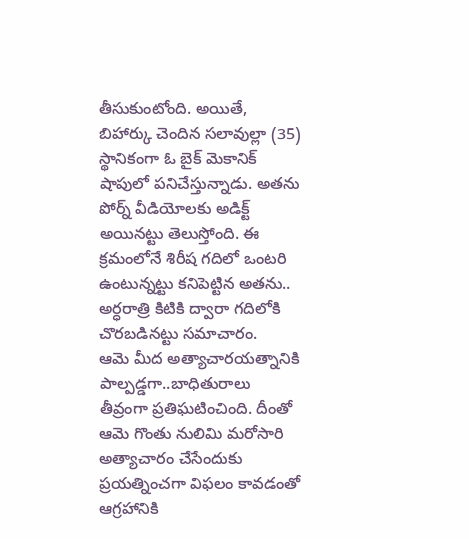తీసుకుంటోంది. అయితే, బిహార్కు చెందిన సలావుల్లా (35) స్థానికంగా ఓ బైక్ మెకానిక్ షాపులో పనిచేస్తున్నాడు. అతను పోర్న్ వీడియోలకు అడిక్ట్ అయినట్టు తెలుస్తోంది. ఈ క్రమంలోనే శిరీష గదిలో ఒంటరి ఉంటున్నట్టు కనిపెట్టిన అతను.. అర్ధరాత్రి కిటికి ద్వారా గదిలోకి చొరబడినట్టు సమాచారం.
ఆమె మీద అత్యాచారయత్నానికి పాల్పడ్డగా..బాధితురాలు తీవ్రంగా ప్రతిఘటించింది. దీంతో ఆమె గొంతు నులిమి మరోసారి అత్యాచారం చేసేందుకు ప్రయత్నించగా విఫలం కావడంతో ఆగ్రహానికి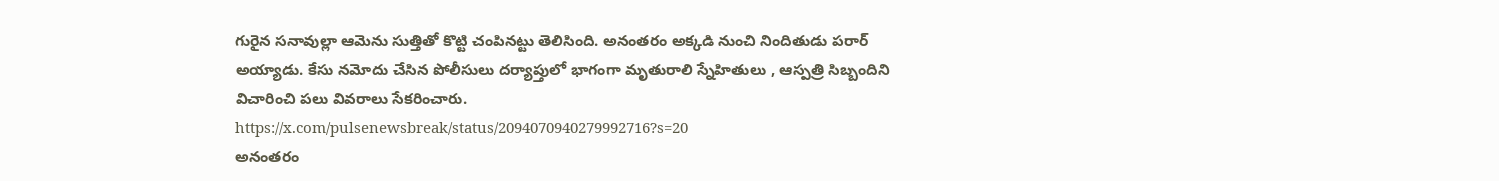గురైన సనావుల్లా ఆమెను సుత్తితో కొట్టి చంపినట్టు తెలిసింది. అనంతరం అక్కడి నుంచి నిందితుడు పరార్ అయ్యాడు. కేసు నమోదు చేసిన పోలీసులు దర్యాప్తులో భాగంగా మృతురాలి స్నేహితులు , ఆస్పత్రి సిబ్బందిని విచారించి పలు వివరాలు సేకరించారు.
https://x.com/pulsenewsbreak/status/2094070940279992716?s=20
అనంతరం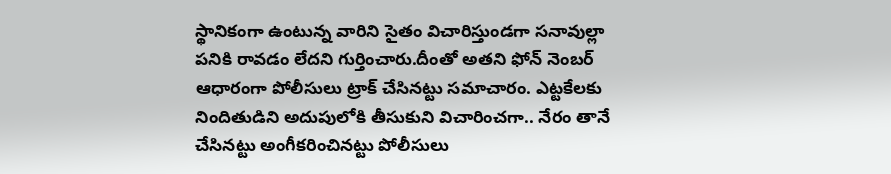స్థానికంగా ఉంటున్న వారిని సైతం విచారిస్తుండగా సనావుల్లా పనికి రావడం లేదని గుర్తించారు.దీంతో అతని ఫోన్ నెంబర్ ఆధారంగా పోలీసులు ట్రాక్ చేసినట్టు సమాచారం. ఎట్టకేలకు నిందితుడిని అదుపులోకి తీసుకుని విచారించగా.. నేరం తానే చేసినట్టు అంగీకరించినట్టు పోలీసులు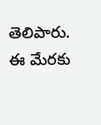తెలిపారు. ఈ మేరకు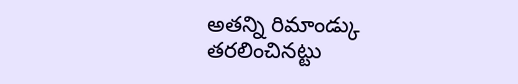అతన్ని రిమాండ్కు తరలించినట్టు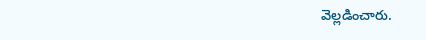వెల్లడించారు.